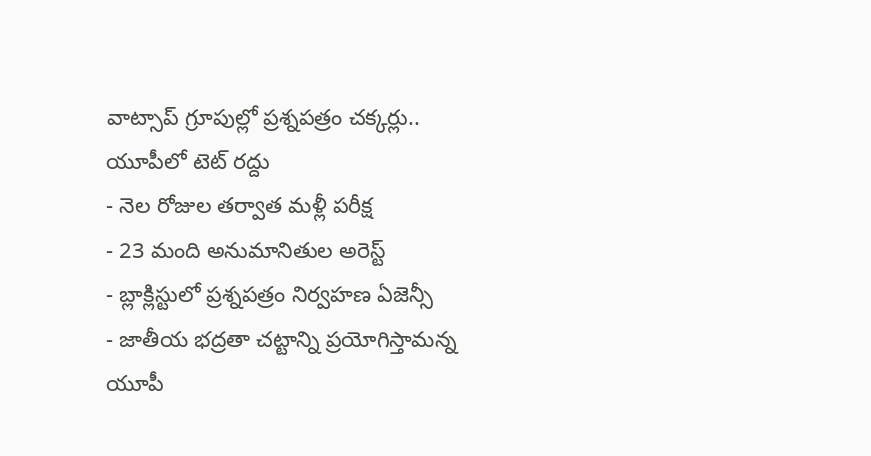వాట్సాప్ గ్రూపుల్లో ప్రశ్నపత్రం చక్కర్లు.. యూపీలో టెట్ రద్దు
- నెల రోజుల తర్వాత మళ్లీ పరీక్ష
- 23 మంది అనుమానితుల అరెస్ట్
- బ్లాక్లిస్టులో ప్రశ్నపత్రం నిర్వహణ ఏజెన్సీ
- జాతీయ భద్రతా చట్టాన్ని ప్రయోగిస్తామన్న యూపీ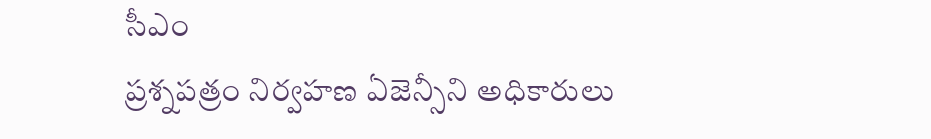సీఎం
ప్రశ్నపత్రం నిర్వహణ ఏజెన్సీని అధికారులు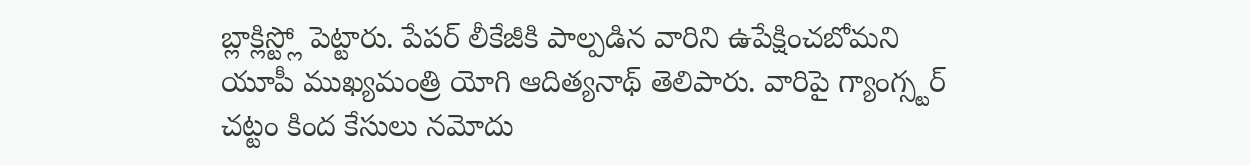బ్లాక్లిస్ట్లో పెట్టారు. పేపర్ లీకేజీకి పాల్పడిన వారిని ఉపేక్షించబోమని యూపీ ముఖ్యమంత్రి యోగి ఆదిత్యనాథ్ తెలిపారు. వారిపై గ్యాంగ్స్టర్ చట్టం కింద కేసులు నమోదు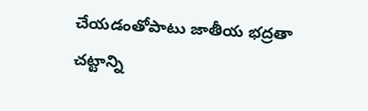చేయడంతోపాటు జాతీయ భద్రతా చట్టాన్ని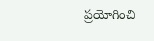ప్రయోగించి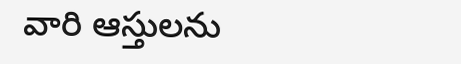వారి ఆస్తులను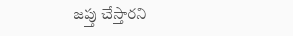జప్తు చేస్తారని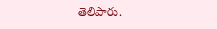తెలిపారు.